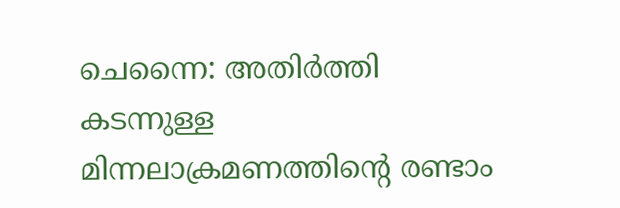ചെന്നൈ: അതിർത്തി കടന്നുള്ള മിന്നലാക്രമണത്തിന്റെ രണ്ടാം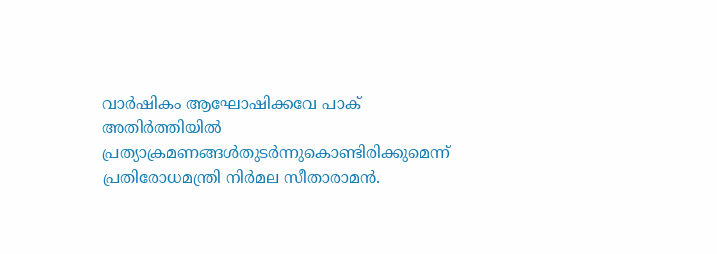വാർഷികം ആഘോഷിക്കവേ പാക് അതിർത്തിയിൽ പ്രത്യാക്രമണങ്ങൾതുടർന്നുകൊണ്ടിരിക്കുമെന്ന് പ്രതിരോധമന്ത്രി നിർമല സീതാരാമൻ.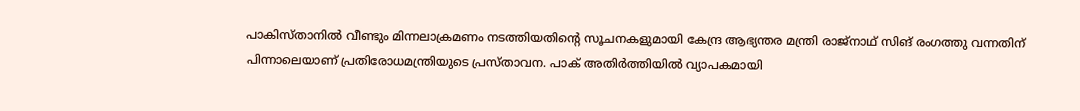പാകിസ്താനിൽ വീണ്ടും മിന്നലാക്രമണം നടത്തിയതിന്റെ സൂചനകളുമായി കേന്ദ്ര ആഭ്യന്തര മന്ത്രി രാജ്നാഥ് സിങ് രംഗത്തു വന്നതിന് പിന്നാലെയാണ് പ്രതിരോധമന്ത്രിയുടെ പ്രസ്താവന. പാക് അതിർത്തിയിൽ വ്യാപകമായി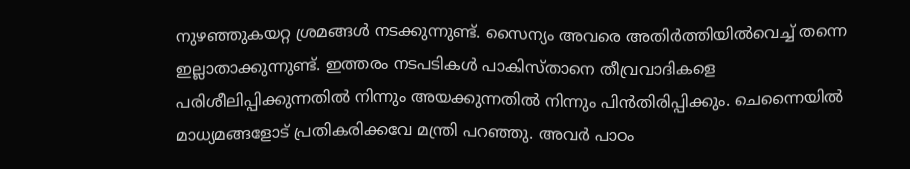നുഴഞ്ഞുകയറ്റ ശ്രമങ്ങൾ നടക്കുന്നുണ്ട്. സൈന്യം അവരെ അതിർത്തിയിൽവെച്ച് തന്നെ ഇല്ലാതാക്കുന്നുണ്ട്. ഇത്തരം നടപടികൾ പാകിസ്താനെ തീവ്രവാദികളെ പരിശീലിപ്പിക്കുന്നതിൽ നിന്നും അയക്കുന്നതിൽ നിന്നും പിൻതിരിപ്പിക്കും. ചെന്നൈയിൽ മാധ്യമങ്ങളോട് പ്രതികരിക്കവേ മന്ത്രി പറഞ്ഞു. അവർ പാഠം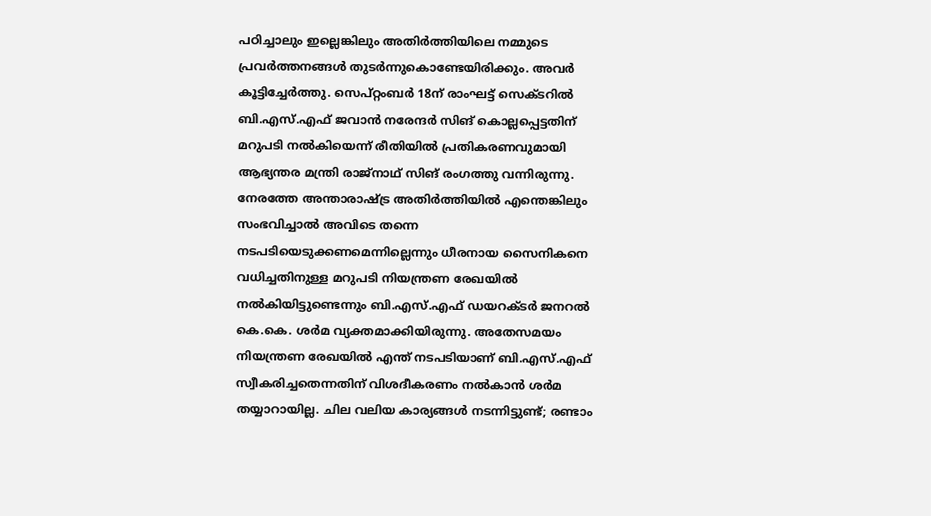പഠിച്ചാലും ഇല്ലെങ്കിലും അതിർത്തിയിലെ നമ്മുടെ പ്രവർത്തനങ്ങൾ തുടർന്നുകൊണ്ടേയിരിക്കും. അവർ കൂട്ടിച്ചേർത്തു. സെപ്റ്റംബർ 18ന് രാംഘട്ട് സെക്ടറിൽ ബി.എസ്.എഫ് ജവാൻ നരേന്ദർ സിങ് കൊല്ലപ്പെട്ടതിന് മറുപടി നൽകിയെന്ന് രീതിയിൽ പ്രതികരണവുമായി ആഭ്യന്തര മന്ത്രി രാജ്നാഥ് സിങ് രംഗത്തു വന്നിരുന്നു. നേരത്തേ അന്താരാഷ്ട്ര അതിർത്തിയിൽ എന്തെങ്കിലും സംഭവിച്ചാൽ അവിടെ തന്നെ നടപടിയെടുക്കണമെന്നില്ലെന്നും ധീരനായ സൈനികനെ വധിച്ചതിനുള്ള മറുപടി നിയന്ത്രണ രേഖയിൽ നൽകിയിട്ടുണ്ടെന്നും ബി.എസ്.എഫ് ഡയറക്ടർ ജനറൽ കെ.കെ. ശർമ വ്യക്തമാക്കിയിരുന്നു. അതേസമയം നിയന്ത്രണ രേഖയിൽ എന്ത് നടപടിയാണ് ബി.എസ്.എഫ് സ്വീകരിച്ചതെന്നതിന് വിശദീകരണം നൽകാൻ ശർമ തയ്യാറായില്ല. ചില വലിയ കാര്യങ്ങൾ നടന്നിട്ടുണ്ട്; രണ്ടാം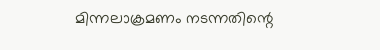മിന്നലാക്രമണം നടന്നതിന്റെ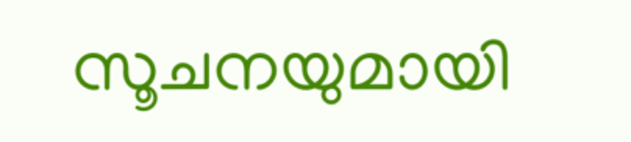സൂചനയുമായി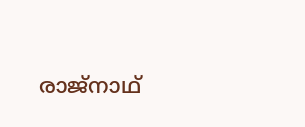രാജ്നാഥ്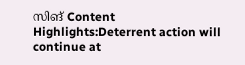സിങ് Content Highlights:Deterrent action will continue at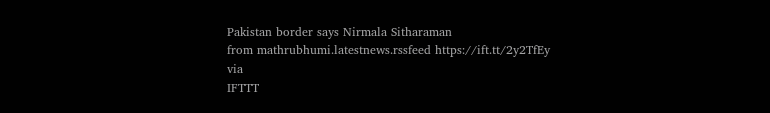Pakistan border says Nirmala Sitharaman
from mathrubhumi.latestnews.rssfeed https://ift.tt/2y2TfEy
via
IFTTT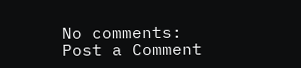No comments:
Post a Comment